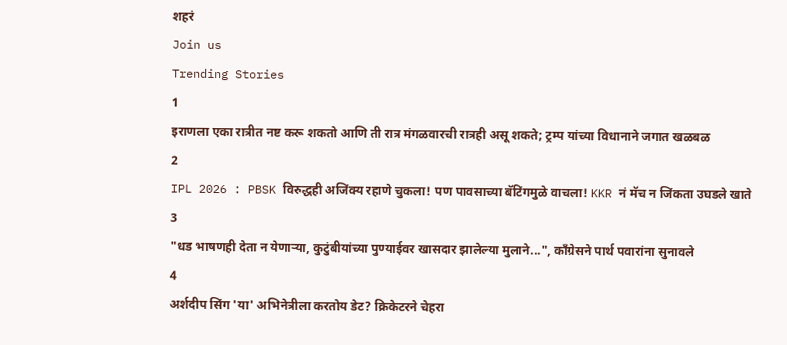शहरं
Join us
Trending Stories
1
इराणला एका रात्रीत नष्ट करू शकतो आणि ती रात्र मंगळवारची रात्रही असू शकते; ट्रम्प यांच्या विधानाने जगात खळबळ
2
IPL 2026 : PBSK विरुद्धही अजिंक्य रहाणे चुकला! पण पावसाच्या बॅटिंगमुळे वाचला! KKR नं मॅच न जिंकता उघडले खाते
3
"धड भाषणही देता न येणाऱ्या, कुटुंबीयांच्या पुण्याईवर खासदार झालेल्या मुलाने...", काँग्रेसने पार्थ पवारांना सुनावले
4
अर्शदीप सिंग 'या' अभिनेत्रीला करतोय डेट? क्रिकेटरने चेहरा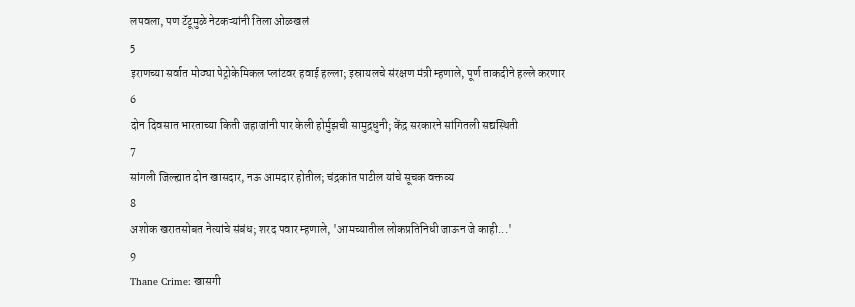लपवला, पण टॅटूमुळे नेटकऱ्यांनी तिला ओळखलं
5
इराणच्या सर्वात मोठ्या पेट्रोकेमिकल प्लांटवर हवाई हल्ला; इस्रायलचे संरक्षण मंत्री म्हणाले, पूर्ण ताकदीने हल्ले करणार
6
दोन दिवसात भारताच्या किती जहाजांनी पार केली होर्मुझची सामुद्रधुनी; केंद्र सरकारने सांगितली सद्यस्थिती
7
सांगली जिल्ह्यात दोन खासदार, नऊ आमदार होतील; चंद्रकांत पाटील यांचे सूचक वक्तव्य
8
अशोक खरातसोबत नेत्यांचे संबंध; शरद पवार म्हणाले, 'आमच्यातील लोकप्रतिनिधी जाऊन जे काही...'
9
Thane Crime: खासगी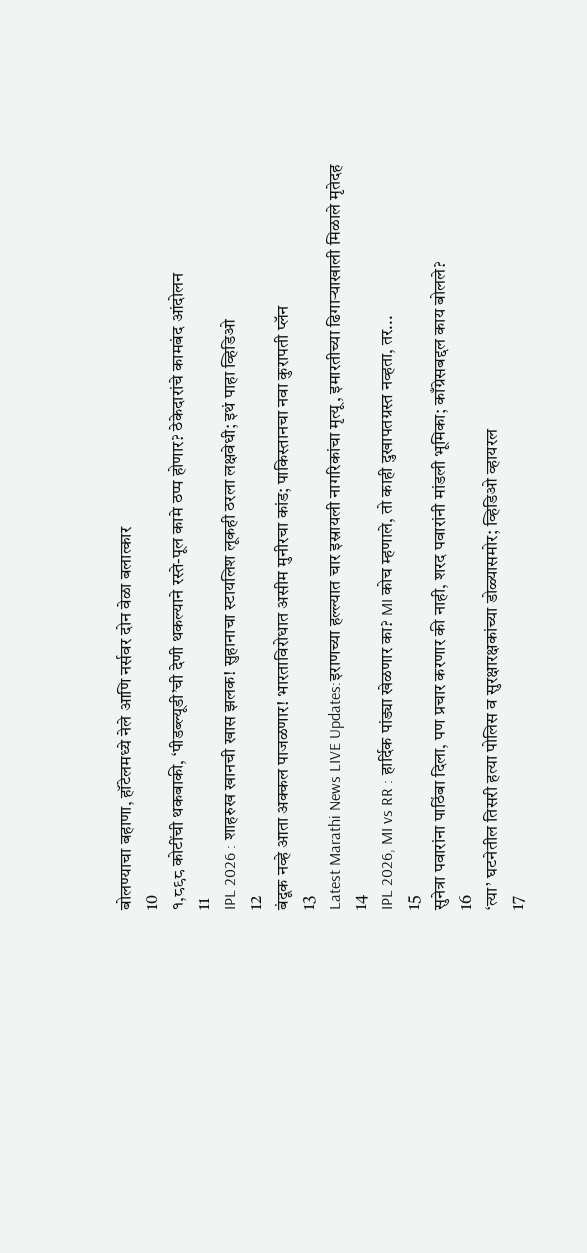बोलण्याचा बहाणा, हॉटेलमध्ये नेले आणि नर्सवर दोन वेळा बलात्कार
10
१,८९८ कोटींची थकबाकी, ‘पीडब्ल्यूडी’ची देणी थकल्याने रस्ते-पूल कामे ठप्प होणार? ठेकेदारांचे कामबंद आंदोलन
11
IPL 2026 : शाहरुख खानची खास झलक! सुहानाचा स्टायलिश लूकही ठरला लक्षवेधी; इथं पाहा व्हिडिओ
12
बंदूक नव्हे आता अक्कल पाजळणार! भारताविरोधात असीम मुनीरचा कांड; पाकिस्तानचा नवा कुरापती प्लॅन
13
Latest Marathi News LIVE Updates:इराणच्या हल्ल्यात चार इस्रायली नागरिकांचा मृत्यू, इमारतीच्या ढिगाऱ्याखाली मिळाले मृतेदह
14
IPL 2026, MI vs RR : हार्दिक पांड्या खेळणार का? MI कोच म्हणाले, तो काही दुखापतग्रस्त नव्हता, तर...
15
सुनेत्रा पवारांना पाठिंबा दिला, पण प्रचार करणार की नाही, शरद पवारांनी मांडली भूमिका; काँग्रेसबद्दल काय बोलले?
16
‘त्या’ घटनेतील तिसरी हत्या पोलिस व सुरक्षारक्षकांच्या डोळ्यासमोर; व्हिडिओ व्हायरल
17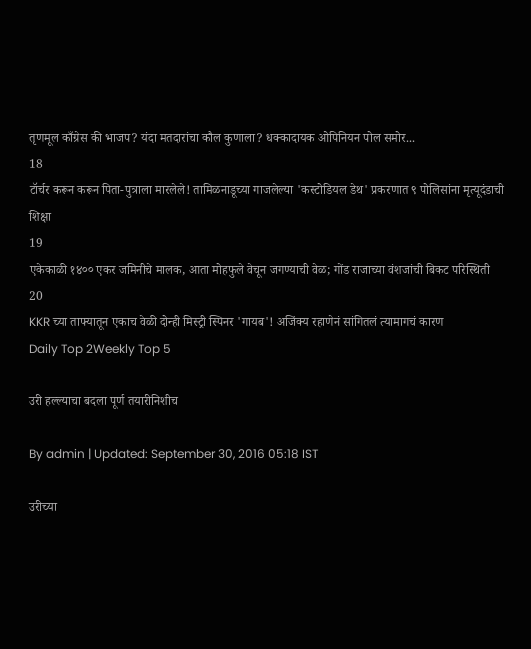तृणमूल काँग्रेस की भाजप? यंदा मतदारांचा कौल कुणाला? धक्कादायक ओपिनियन पोल समोर...
18
टॉर्चर करून करून पिता-पुत्राला मारलेले! तामिळनाडूच्या गाजलेल्या 'कस्टोडियल डेथ' प्रकरणात ९ पोलिसांना मृत्यूदंडाची शिक्षा
19
एकेकाळी १४०० एकर जमिनीचे मालक, आता मोहफुले वेचून जगण्याची वेळ; गोंड राजाच्या वंशजांची बिकट परिस्थिती
20
KKR च्या ताफ्यातून एकाच वेळी दोन्ही मिस्ट्री स्पिनर 'गायब'! अजिंक्य रहाणेनं सांगितलं त्यामागचं कारण
Daily Top 2Weekly Top 5

उरी हल्ल्याचा बदला पूर्ण तयारीनिशीच

By admin | Updated: September 30, 2016 05:18 IST

उरीच्या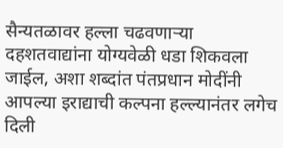सैन्यतळावर हल्ला चढवणाऱ्या दहशतवाद्यांना योग्यवेळी धडा शिकवला जाईल, अशा शब्दांत पंतप्रधान मोदींनी आपल्या इराद्याची कल्पना हल्ल्यानंतर लगेच दिली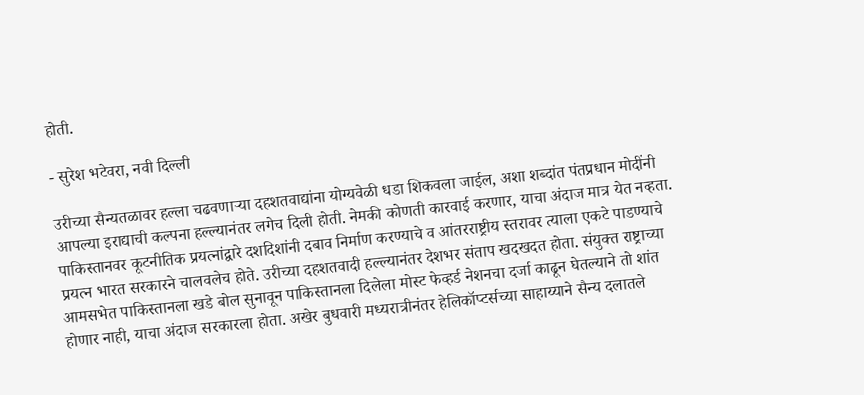होती.

- सुरेश भटेवरा, नवी दिल्ली

उरीच्या सैन्यतळावर हल्ला चढवणाऱ्या दहशतवाद्यांना योग्यवेळी धडा शिकवला जाईल, अशा शब्दांत पंतप्रधान मोदींनी आपल्या इराद्याची कल्पना हल्ल्यानंतर लगेच दिली होती. नेमकी कोणती कारवाई करणार, याचा अंदाज मात्र येत नव्हता. पाकिस्तानवर कूटनीतिक प्रयत्नांद्वारे दशदिशांनी दबाव निर्माण करण्याचे व आंतरराष्ट्रीय स्तरावर त्याला एकटे पाडण्याचे प्रयत्न भारत सरकारने चालवलेच होते. उरीच्या दहशतवादी हल्ल्यानंतर देशभर संताप खदखदत होता. संयुक्त राष्ट्राच्या आमसभेत पाकिस्तानला खडे बोल सुनावून पाकिस्तानला दिलेला मोस्ट फेव्हर्ड नेशनचा दर्जा काढून घेतल्याने तो शांत होणार नाही, याचा अंदाज सरकारला होता. अखेर बुधवारी मध्यरात्रीनंतर हेलिकॉप्टर्सच्या साहाय्याने सैन्य दलातले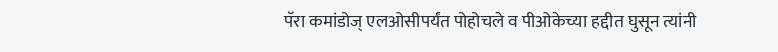पॅरा कमांडोज् एलओसीपर्यंत पोहोचले व पीओकेच्या हद्दीत घुसून त्यांनी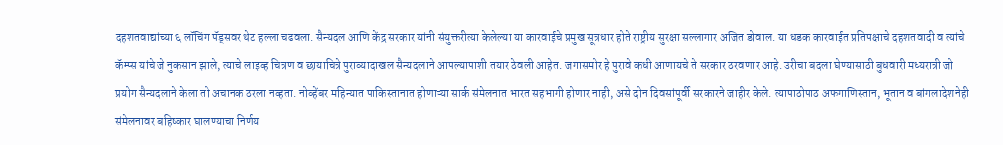दहशतवाद्यांच्या ६ लॉचिंग पॅड्सवर थेट हल्ला चढवला. सैन्यदल आणि केंद्र सरकार यांनी संयुक्तरीत्या केलेल्या या कारवाईचे प्रमुख सूत्रधार होते राष्ट्रीय सुरक्षा सल्लागार अजित डोवाल. या धडक कारवाईत प्रतिपक्षाचे दहशतवादी व त्यांचे कॅम्प्स यांचे जे नुकसान झाले, त्याचे लाइव्ह चित्रण व छायाचित्रे पुराव्यादाखल सैन्यदलाने आपल्यापाशी तयार ठेवली आहेत. जगासमोर हे पुरावे कधी आणायचे ते सरकार ठरवणार आहे. उरीचा बदला घेण्यासाठी बुधवारी मध्यरात्री जो प्रयोग सैन्यदलाने केला तो अचानक ठरला नव्हता. नोव्हेंबर महिन्यात पाकिस्तानात होणाऱ्या सार्क संमेलनात भारत सहभागी होणार नाही, असे दोन दिवसांपूर्वी सरकारने जाहीर केले. त्यापाठोपाठ अफगाणिस्तान, भूतान व बांगलादेशनेही संमेलनावर बहिष्कार घालण्याचा निर्णय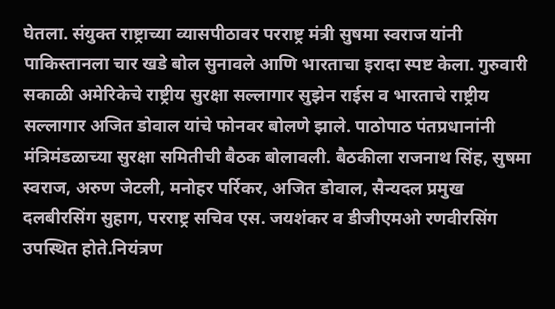घेतला. संयुक्त राष्ट्राच्या व्यासपीठावर परराष्ट्र मंत्री सुषमा स्वराज यांनी पाकिस्तानला चार खडे बोल सुनावले आणि भारताचा इरादा स्पष्ट केला. गुरुवारी सकाळी अमेरिकेचे राष्ट्रीय सुरक्षा सल्लागार सुझेन राईस व भारताचे राष्ट्रीय सल्लागार अजित डोवाल यांचे फोनवर बोलणे झाले. पाठोपाठ पंतप्रधानांनी मंत्रिमंडळाच्या सुरक्षा समितीची बैठक बोलावली. बैठकीला राजनाथ सिंह, सुषमा स्वराज, अरुण जेटली, मनोहर पर्रिकर, अजित डोवाल, सैन्यदल प्रमुख दलबीरसिंग सुहाग, परराष्ट्र सचिव एस. जयशंकर व डीजीएमओ रणवीरसिंग उपस्थित होते.नियंत्रण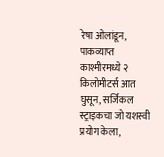रेषा ओलांडून, पाकव्याप्त काश्मीरमध्ये २ किलोमीटर्स आत घुसून, सर्जिकल स्ट्राइकचा जो यशस्वी प्रयोग केला,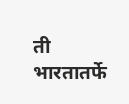ती भारतातर्फे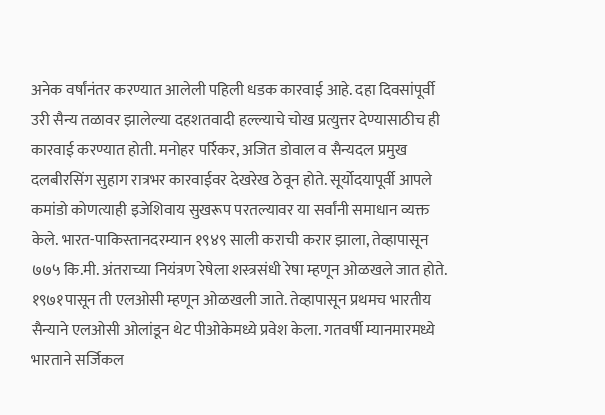अनेक वर्षांनंतर करण्यात आलेली पहिली धडक कारवाई आहे. दहा दिवसांपूर्वी उरी सैन्य तळावर झालेल्या दहशतवादी हल्ल्याचे चोख प्रत्युत्तर देण्यासाठीच ही कारवाई करण्यात होती. मनोहर पर्रिकर, अजित डोवाल व सैन्यदल प्रमुख दलबीरसिंग सुहाग रात्रभर कारवाईवर देखरेख ठेवून होते. सूर्योदयापूर्वी आपले कमांडो कोणत्याही इजेशिवाय सुखरूप परतल्यावर या सर्वांनी समाधान व्यक्त केले. भारत-पाकिस्तानदरम्यान १९४९ साली कराची करार झाला, तेव्हापासून ७७५ कि.मी. अंतराच्या नियंत्रण रेषेला शस्त्रसंधी रेषा म्हणून ओळखले जात होते. १९७१पासून ती एलओसी म्हणून ओळखली जाते. तेव्हापासून प्रथमच भारतीय सैन्याने एलओसी ओलांडून थेट पीओकेमध्ये प्रवेश केला. गतवर्षी म्यानमारमध्ये भारताने सर्जिकल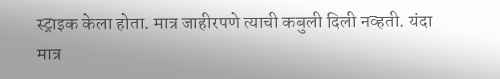स्ट्राइक केला होता. मात्र जाहीरपणे त्याची कबुली दिली नव्हती. यंदा मात्र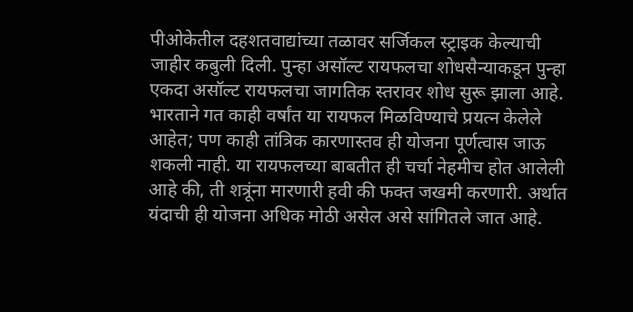पीओकेतील दहशतवाद्यांच्या तळावर सर्जिकल स्ट्राइक केल्याची जाहीर कबुली दिली. पुन्हा असॉल्ट रायफलचा शोधसैन्याकडून पुन्हा एकदा असॉल्ट रायफलचा जागतिक स्तरावर शोध सुरू झाला आहे. भारताने गत काही वर्षांत या रायफल मिळविण्याचे प्रयत्न केलेले आहेत; पण काही तांत्रिक कारणास्तव ही योजना पूर्णत्वास जाऊ शकली नाही. या रायफलच्या बाबतीत ही चर्चा नेहमीच होत आलेली आहे की, ती शत्रूंना मारणारी हवी की फक्त जखमी करणारी. अर्थात यंदाची ही योजना अधिक मोठी असेल असे सांगितले जात आहे.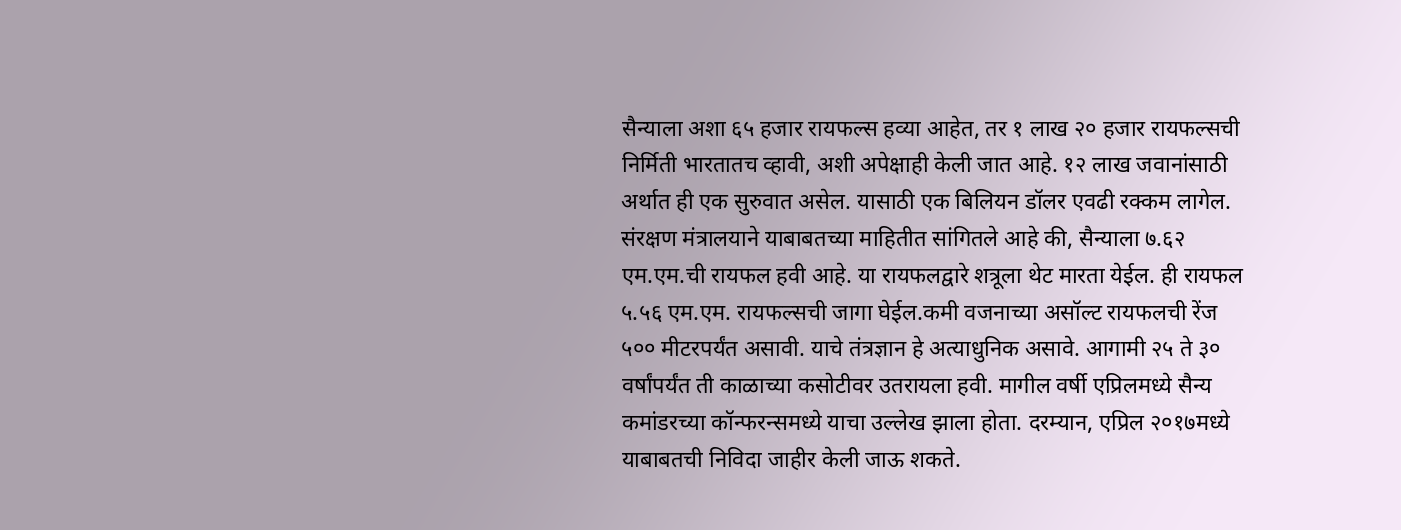सैन्याला अशा ६५ हजार रायफल्स हव्या आहेत, तर १ लाख २० हजार रायफल्सची निर्मिती भारतातच व्हावी, अशी अपेक्षाही केली जात आहे. १२ लाख जवानांसाठी अर्थात ही एक सुरुवात असेल. यासाठी एक बिलियन डॉलर एवढी रक्कम लागेल. संरक्षण मंत्रालयाने याबाबतच्या माहितीत सांगितले आहे की, सैन्याला ७.६२ एम.एम.ची रायफल हवी आहे. या रायफलद्वारे शत्रूला थेट मारता येईल. ही रायफल ५.५६ एम.एम. रायफल्सची जागा घेईल.कमी वजनाच्या असॉल्ट रायफलची रेंज ५०० मीटरपर्यंत असावी. याचे तंत्रज्ञान हे अत्याधुनिक असावे. आगामी २५ ते ३० वर्षांपर्यंत ती काळाच्या कसोटीवर उतरायला हवी. मागील वर्षी एप्रिलमध्ये सैन्य कमांडरच्या कॉन्फरन्समध्ये याचा उल्लेख झाला होता. दरम्यान, एप्रिल २०१७मध्ये याबाबतची निविदा जाहीर केली जाऊ शकते.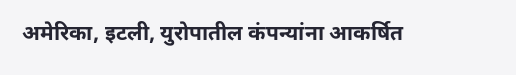अमेरिका, इटली, युरोपातील कंपन्यांना आकर्षित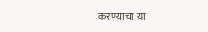करण्याचा या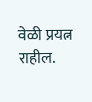वेळी प्रयत्न राहील.